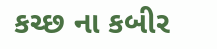કચ્છ ના કબીર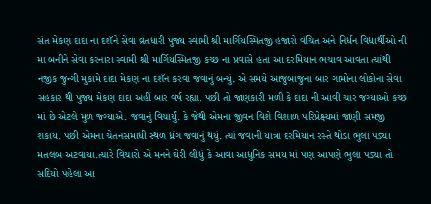સંત મેકણ દાદા ના દશૅને સેવા વ્રતધારી પુજ્ય સ્વામી શ્રી માર્ગિયસ્મિતજી હજારો વંચિત અને નિર્ધન વિદ્યાર્થીઓ ની મા બનીને સેવા કરનારા સ્વામી શ્રી માર્ગિયસ્મિતજી કચ્છ ના પ્રવાસે હતા આ દરમિયાન ભચાવ આવતા ત્યાંથી નજીક જુન્ગી મુકામે દાદા મેકણ ના દશૅન કરવા જવાનું બન્યું. એ સમયે આજુબાજુના બાર ગામોના લોકોના સેવા સહકાર થી પુજ્ય મેકણ દાદા અહીં બાર વર્ષ રહ્યા. પછી તો જાણકારી મળી કે દાદા ની આવી ચાર જગ્યાઓ કચ્છ માં છે એટલે મુળ જ્ગ્યાએ. જવાનું વિચાર્યું. કે જેથી એમના જીવન વિશે વિશાળ પરિપ્રેક્ષ્યમાં જાણી સમજી શકાય. પછી એમના ચેતનસમાધી સ્થળ ધ્રંગ જવાનું થયું. ત્યાં જવાની યાત્રા દરમિયાન રસ્તે થોડા ભુલા પડ્યા મતલબ અટવાયા.ત્યારે વિચારો એ મનને ઘેરી લીધું કે આવા આધુનિક સમય માં પણ આપણે ભુલા પડ્યા તો સદિયો પહેલા આ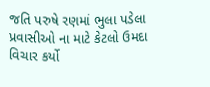જતિ પરુષે રણમાં ભુલા પડેલા પ્રવાસીઓ ના માટે કેટલો ઉમદા વિચાર કર્યો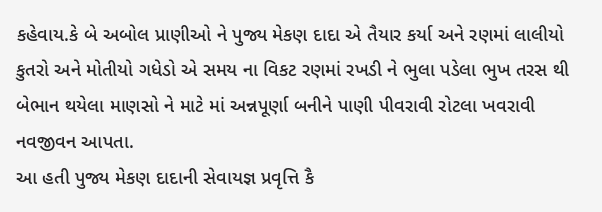કહેવાય.કે બે અબોલ પ્રાણીઓ ને પુજ્ય મેકણ દાદા એ તૈયાર કર્યા અને રણમાં લાલીયો કુતરો અને મોતીયો ગધેડો એ સમય ના વિકટ રણમાં રખડી ને ભુલા પડેલા ભુખ તરસ થી બેભાન થયેલા માણસો ને માટે માં અન્નપૂર્ણા બનીને પાણી પીવરાવી રોટલા ખવરાવી નવજીવન આપતા.
આ હતી પુજ્ય મેકણ દાદાની સેવાયજ્ઞ પ્રવૃત્તિ કૈ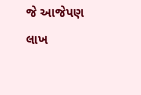જે આજેપણ લાખ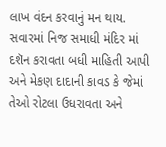લાખ વંદન કરવાનું મન થાય. સવારમાં નિજ સમાધી મંદિર માં દશૅન કરાવતા બધી માહિતી આપી અને મેકણ દાદાની કાવડ કે જેમાં તેઓ રોટલા ઉધરાવતા અને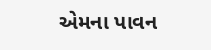એમના પાવન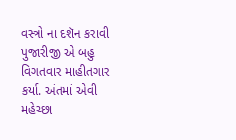વસ્ત્રો ના દશૅન કરાવી પુજારીજી એ બહુ વિગતવાર માહીતગાર કર્યા. અંતમાં એવી મહેચ્છા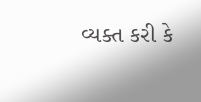વ્યક્ત કરી કે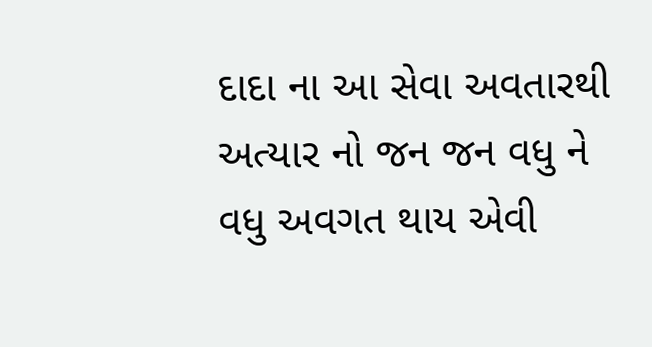દાદા ના આ સેવા અવતારથી અત્યાર નો જન જન વધુ ને વધુ અવગત થાય એવી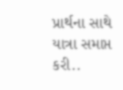પ્રાર્થના સાથે યાત્રા સમાપ્ત કરી..